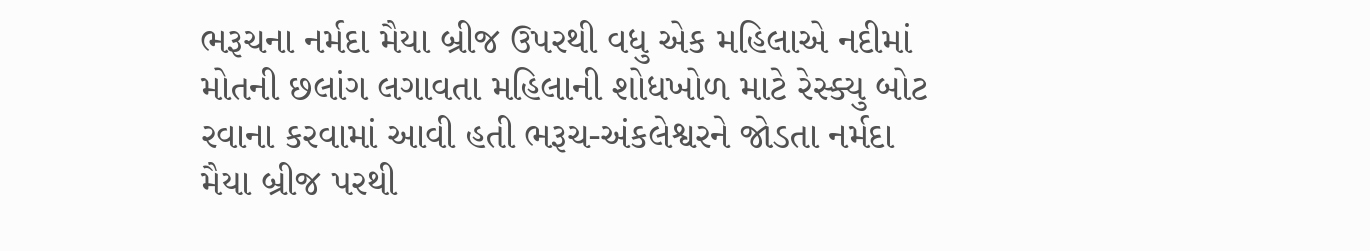ભરૂચના નર્મદા મૈયા બ્રીજ ઉપરથી વધુ એક મહિલાએ નદીમાં મોતની છલાંગ લગાવતા મહિલાની શોધખોળ માટે રેસ્ક્યુ બોટ રવાના કરવામાં આવી હતી ભરૂચ-અંકલેશ્વરને જોડતા નર્મદા મૈયા બ્રીજ પરથી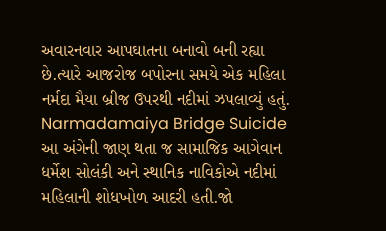અવારનવાર આપઘાતના બનાવો બની રહ્યા છે.ત્યારે આજરોજ બપોરના સમયે એક મહિલા નર્મદા મૈયા બ્રીજ ઉપરથી નદીમાં ઝપલાવ્યું હતું.
Narmadamaiya Bridge Suicide
આ અંગેની જાણ થતા જ સામાજિક આગેવાન ધર્મેશ સોલંકી અને સ્થાનિક નાવિકોએ નદીમાં મહિલાની શોધખોળ આદરી હતી.જો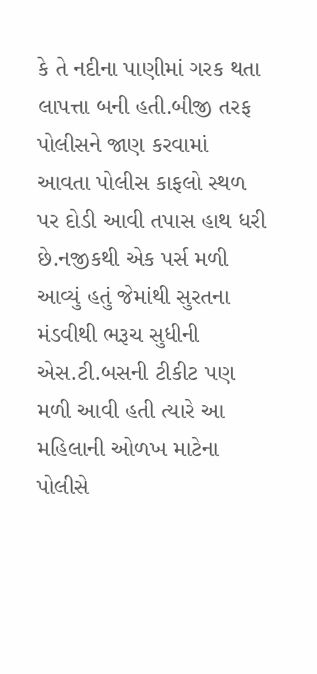કે તે નદીના પાણીમાં ગરક થતા લાપત્તા બની હતી.બીજી તરફ પોલીસને જાણ કરવામાં આવતા પોલીસ કાફલો સ્થળ પર દોડી આવી તપાસ હાથ ધરી છે.નજીકથી એક પર્સ મળી આવ્યું હતું જેમાંથી સુરતના મંડવીથી ભરૂચ સુધીની એસ.ટી.બસની ટીકીટ પણ મળી આવી હતી ત્યારે આ મહિલાની ઓળખ માટેના પોલીસે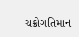ચક્રોગતિમાન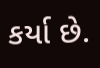કર્યા છે.